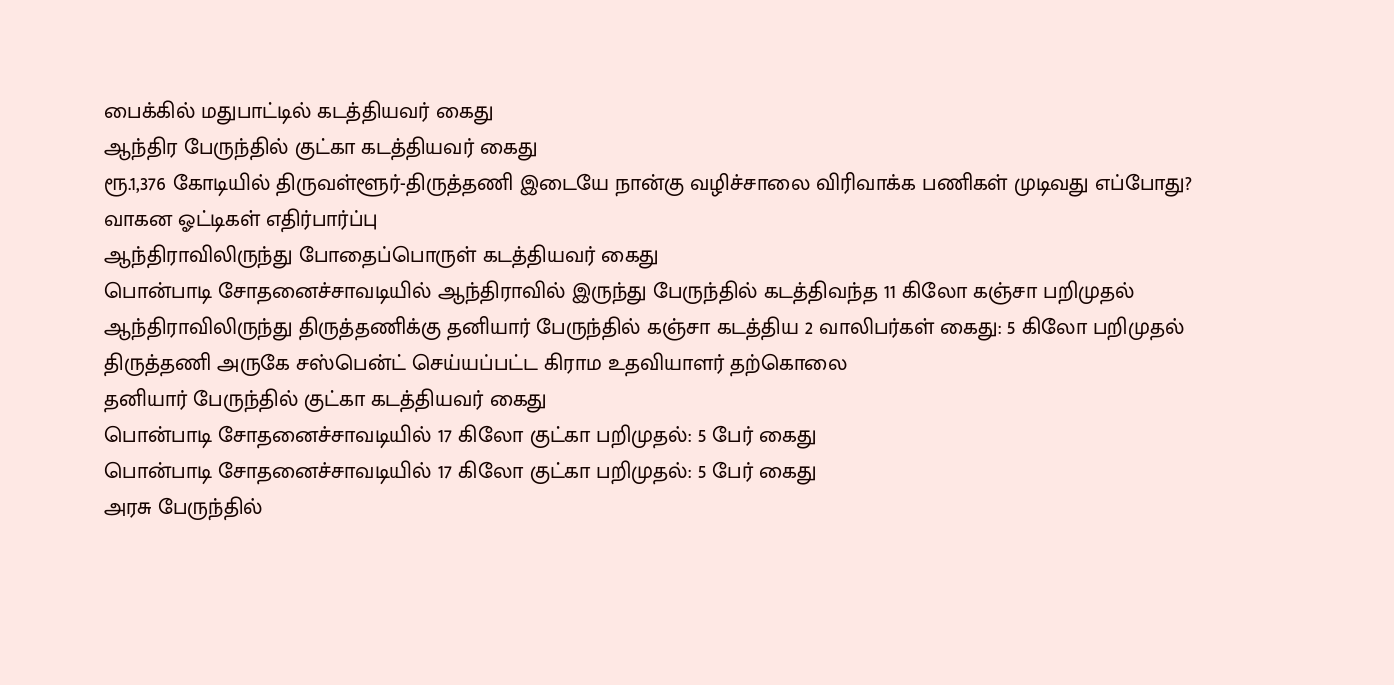பைக்கில் மதுபாட்டில் கடத்தியவர் கைது
ஆந்திர பேருந்தில் குட்கா கடத்தியவர் கைது
ரூ.1,376 கோடியில் திருவள்ளூர்-திருத்தணி இடையே நான்கு வழிச்சாலை விரிவாக்க பணிகள் முடிவது எப்போது? வாகன ஓட்டிகள் எதிர்பார்ப்பு
ஆந்திராவிலிருந்து போதைப்பொருள் கடத்தியவர் கைது
பொன்பாடி சோதனைச்சாவடியில் ஆந்திராவில் இருந்து பேருந்தில் கடத்திவந்த 11 கிலோ கஞ்சா பறிமுதல்
ஆந்திராவிலிருந்து திருத்தணிக்கு தனியார் பேருந்தில் கஞ்சா கடத்திய 2 வாலிபர்கள் கைது: 5 கிலோ பறிமுதல்
திருத்தணி அருகே சஸ்பென்ட் செய்யப்பட்ட கிராம உதவியாளர் தற்கொலை
தனியார் பேருந்தில் குட்கா கடத்தியவர் கைது
பொன்பாடி சோதனைச்சாவடியில் 17 கிலோ குட்கா பறிமுதல்: 5 பேர் கைது
பொன்பாடி சோதனைச்சாவடியில் 17 கிலோ குட்கா பறிமுதல்: 5 பேர் கைது
அரசு பேருந்தில்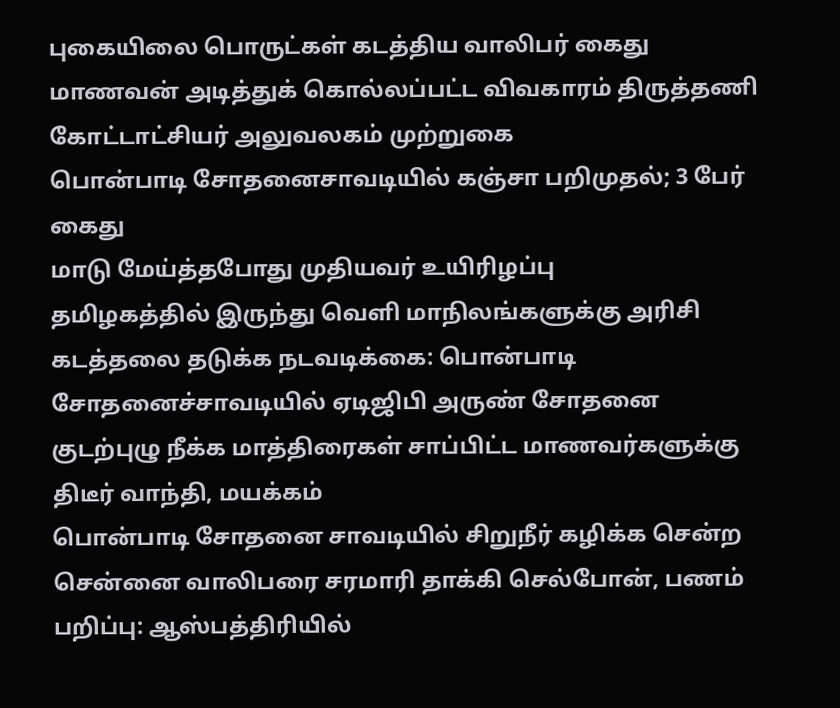புகையிலை பொருட்கள் கடத்திய வாலிபர் கைது
மாணவன் அடித்துக் கொல்லப்பட்ட விவகாரம் திருத்தணி கோட்டாட்சியர் அலுவலகம் முற்றுகை
பொன்பாடி சோதனைசாவடியில் கஞ்சா பறிமுதல்; 3 பேர் கைது
மாடு மேய்த்தபோது முதியவர் உயிரிழப்பு
தமிழகத்தில் இருந்து வெளி மாநிலங்களுக்கு அரிசி கடத்தலை தடுக்க நடவடிக்கை: பொன்பாடி சோதனைச்சாவடியில் ஏடிஜிபி அருண் சோதனை
குடற்புழு நீக்க மாத்திரைகள் சாப்பிட்ட மாணவர்களுக்கு திடீர் வாந்தி, மயக்கம்
பொன்பாடி சோதனை சாவடியில் சிறுநீர் கழிக்க சென்ற சென்னை வாலிபரை சரமாரி தாக்கி செல்போன், பணம் பறிப்பு: ஆஸ்பத்திரியில்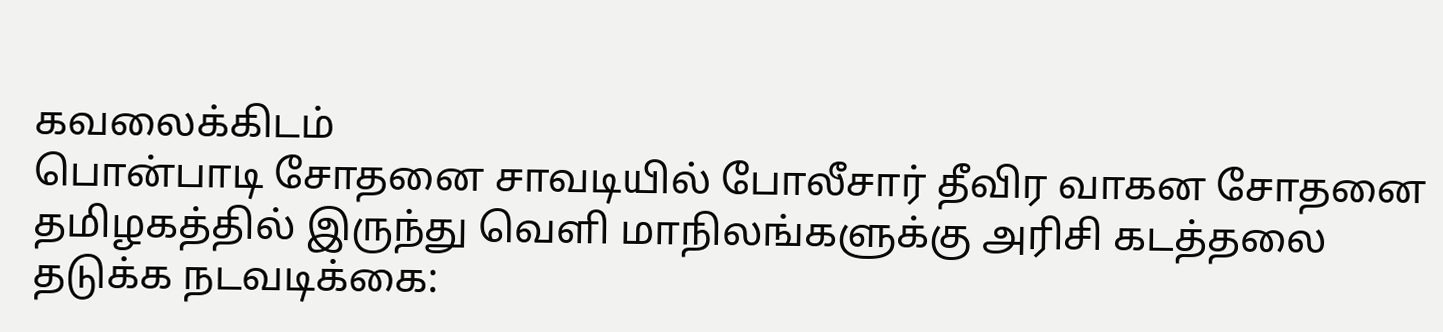கவலைக்கிடம்
பொன்பாடி சோதனை சாவடியில் போலீசார் தீவிர வாகன சோதனை
தமிழகத்தில் இருந்து வெளி மாநிலங்களுக்கு அரிசி கடத்தலை தடுக்க நடவடிக்கை: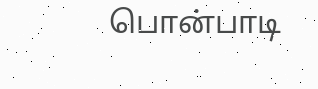பொன்பாடி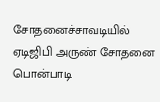சோதனைச்சாவடியில் ஏடிஜிபி அருண் சோதனை
பொன்பாடி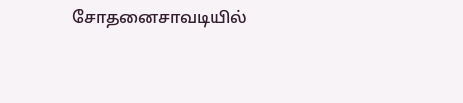சோதனைசாவடியில்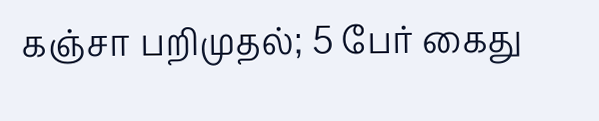கஞ்சா பறிமுதல்; 5 பேர் கைது